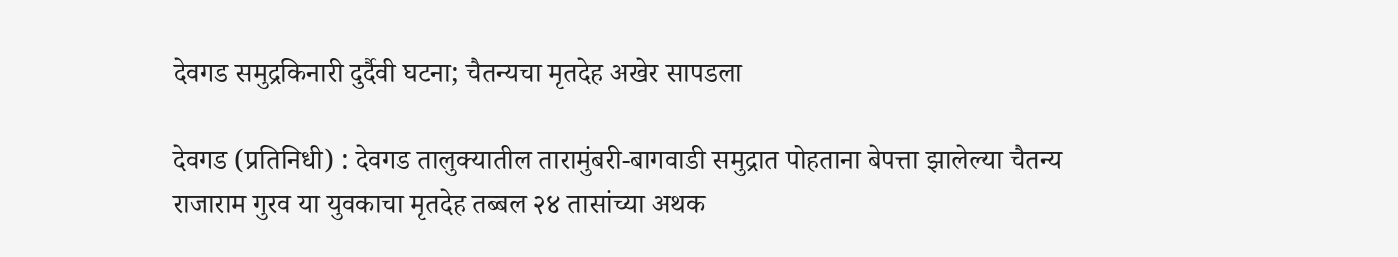देवगड समुद्रकिनारी दुर्दैवी घटना; चैतन्यचा मृतदेह अखेर सापडला

देवगड (प्रतिनिधी) : देवगड तालुक्यातील तारामुंबरी-बागवाडी समुद्रात पोहताना बेपत्ता झालेल्या चैतन्य राजाराम गुरव या युवकाचा मृतदेह तब्बल २४ तासांच्या अथक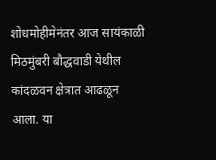शोधमोहीमेनंतर आज सायंकाळी मिठमुंबरी बौद्धवाडी येथील कांदळवन क्षेत्रात आढळून आला. या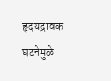हृदयद्रावक घटनेमुळे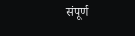संपूर्ण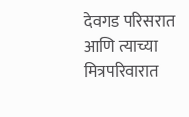देवगड परिसरात आणि त्याच्या मित्रपरिवारात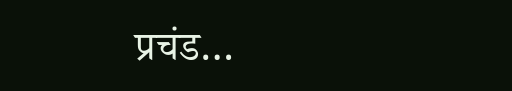प्रचंड…